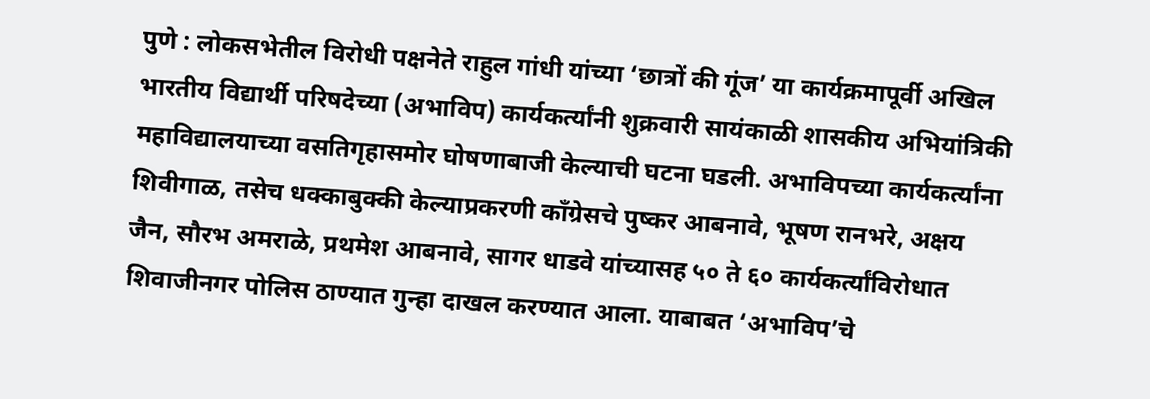पुणे : लोकसभेतील विरोधी पक्षनेते राहुल गांधी यांच्या ‘छात्रों की गूंज’ या कार्यक्रमापूर्वी अखिल भारतीय विद्यार्थी परिषदेच्या (अभाविप) कार्यकर्त्यांनी शुक्रवारी सायंकाळी शासकीय अभियांत्रिकी महाविद्यालयाच्या वसतिगृहासमोर घोषणाबाजी केल्याची घटना घडली. अभाविपच्या कार्यकर्त्यांना शिवीगाळ, तसेच धक्काबुक्की केल्याप्रकरणी काँग्रेसचे पुष्कर आबनावे, भूषण रानभरे, अक्षय जैन, सौरभ अमराळे, प्रथमेश आबनावे, सागर धाडवे यांच्यासह ५० ते ६० कार्यकर्त्यांविरोधात शिवाजीनगर पोलिस ठाण्यात गुन्हा दाखल करण्यात आला. याबाबत ‘अभाविप’चे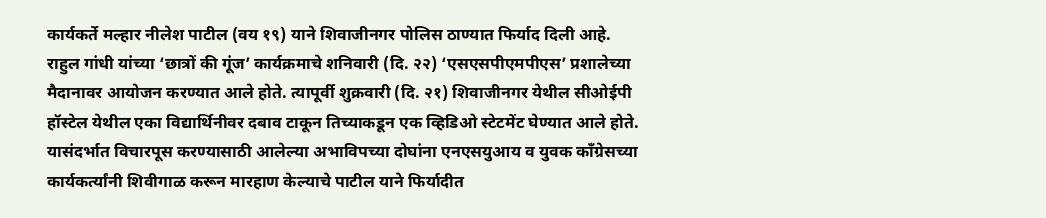कार्यकर्ते मल्हार नीलेश पाटील (वय १९) याने शिवाजीनगर पोलिस ठाण्यात फिर्याद दिली आहे.
राहुल गांधी यांच्या ‘छात्रों की गूंज’ कार्यक्रमाचे शनिवारी (दि. २२) ‘एसएसपीएमपीएस’ प्रशालेच्या मैदानावर आयोजन करण्यात आले होते. त्यापूर्वी शुक्रवारी (दि. २१) शिवाजीनगर येथील सीओईपी हॉस्टेल येथील एका विद्यार्थिनीवर दबाव टाकून तिच्याकडून एक व्हिडिओ स्टेटमेंट घेण्यात आले होते. यासंदर्भात विचारपूस करण्यासाठी आलेल्या अभाविपच्या दोघांना एनएसयुआय व युवक काँग्रेसच्या कार्यकर्त्यांनी शिवीगाळ करून मारहाण केल्याचे पाटील याने फिर्यादीत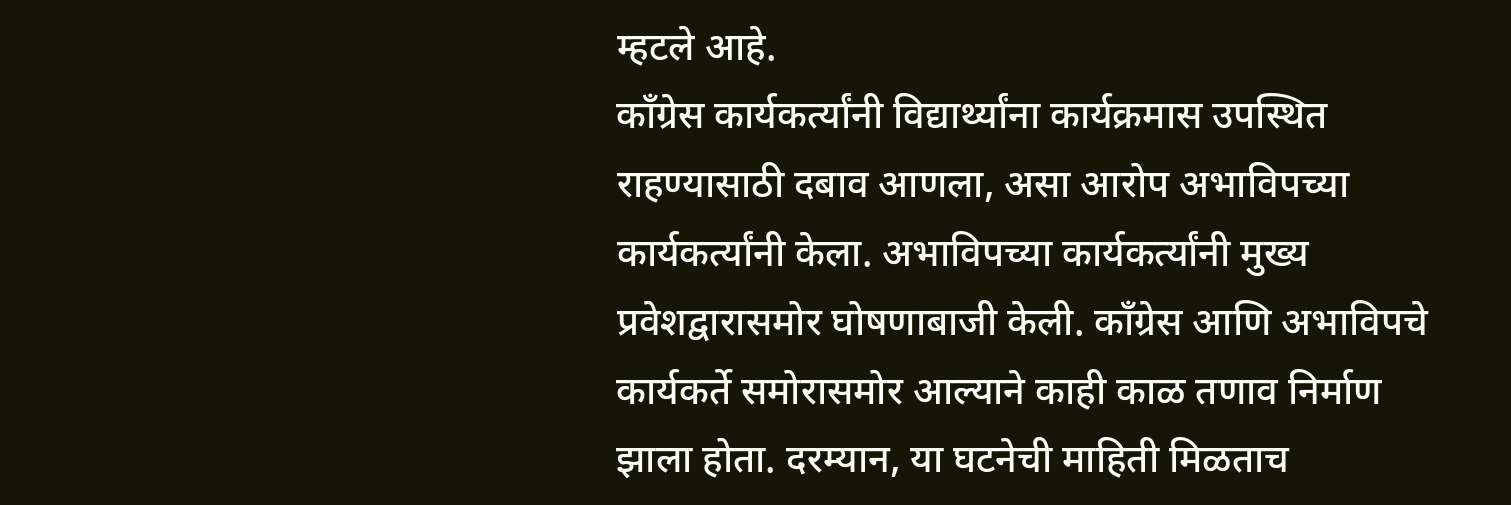म्हटले आहे.
काँग्रेस कार्यकर्त्यांनी विद्यार्थ्यांना कार्यक्रमास उपस्थित राहण्यासाठी दबाव आणला, असा आरोप अभाविपच्या कार्यकर्त्यांनी केला. अभाविपच्या कार्यकर्त्यांनी मुख्य प्रवेशद्वारासमोर घोषणाबाजी केली. काँग्रेस आणि अभाविपचे कार्यकर्ते समोरासमोर आल्याने काही काळ तणाव निर्माण झाला होता. दरम्यान, या घटनेची माहिती मिळताच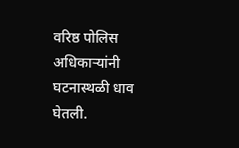वरिष्ठ पोलिस अधिकाऱ्यांनी घटनास्थळी धाव घेतली.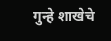गुन्हे शाखेचे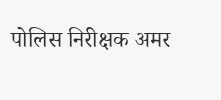पोलिस निरीक्षक अमर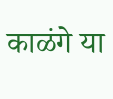काळंगे या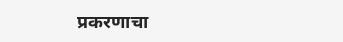प्रकरणाचा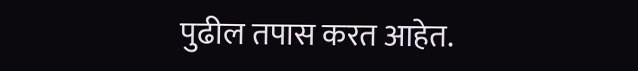पुढील तपास करत आहेत.